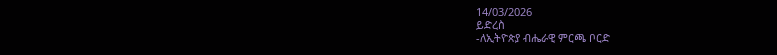14/03/2026
ይድረስ
-ለኢትዮጵያ ብሔራዊ ምርጫ ቦርድ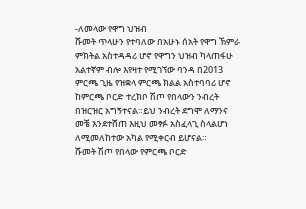-ለመላው የዋግ ህዝብ
ሹመት ጥላሁን የተባለው በአሁኑ ሰአት የዋግ ኽምራ ምክትል አስተዳዳሪ ሆኖ የዋግን ህዝብ ካላጠፋሁ አልተኛም ብሎ እየዛተ የሚገኘው ባንዳ በ2013 ምርጫ ጊዜ የዝቋላ ምርጫ ክልል አስተባባሪ ሆኖ ከምርጫ ቦርድ ተረክቦ ሽጦ የበላውን ንብረት በዝርዝር አግኝተናል።ይህ ንብረት ደግሞ ለማንና መቼ እንደተሸጠ እዚህ መፃፉ አስፈላጊ ስላልሆነ ለሚመለከተው አካል የሚቀርብ ይሆናል።
ሹመት ሽጦ የበላው የምርጫ ቦርድ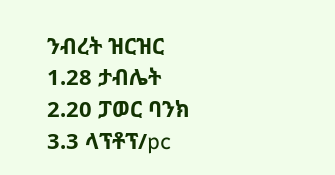ንብረት ዝርዝር
1.28 ታብሌት
2.20 ፓወር ባንክ
3.3 ላፕቶፕ/pc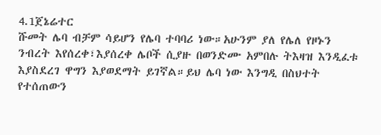4.1ጀኔሬተር
ሹመት ሌባ ብቻም ሳይሆን የሌባ ተባባሪ ነው።አሁንም ያለ የሌለ የዞኑን ንብረት እየሰረቀ፣እያሰረቀ ሌቦች ሲያዙ በወንድሙ አምበሉ ትእዛዝ እንዲፈቱ እያስደረገ ዋግን እያወደማት ይገኛል።ይህ ሌባ ነው እንግዲ በስህተት የተሰጠውን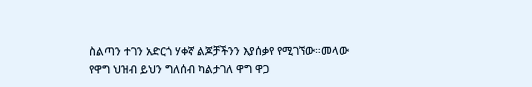ስልጣን ተገን አድርጎ ሃቀኛ ልጆቻችንን እያሰቃየ የሚገኘው።መላው የዋግ ህዝብ ይህን ግለሰብ ካልታገለ ዋግ ዋጋ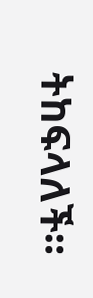ትከፍላለች።